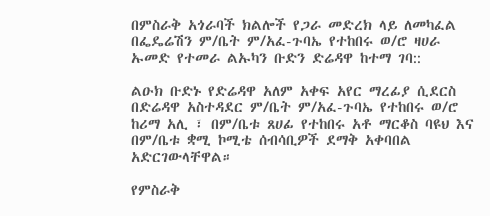በምስራቅ አጎራባች ክልሎች የጋራ መድረክ ላይ ለመካፈል በፌዴሬሽን ም/ቤት ም/አፈ-ጉባኤ የተከበሩ ወ/ሮ ዛሀራ ኡመድ የተመራ ልኡካን ቡድን ድሬዳዋ ከተማ ገባ::

ልዑክ ቡድኑ የድሬዳዋ አለም አቀፍ አየር ማረፊያ ሲደርስ በድሬዳዋ አስተዳደር ም/ቤት ም/አፈ-ጉባኤ የተከበሩ ወ/ሮ ከሪማ አሊ ፣ በም/ቤቱ ጸሀፊ የተከበሩ አቶ ማርቆስ ባዩህ እና በም/ቤቱ ቋሚ ኮሚቴ ሰብሳቢዎች ደማቅ አቀባበል አድርገውላቸዋል።

የምስራቅ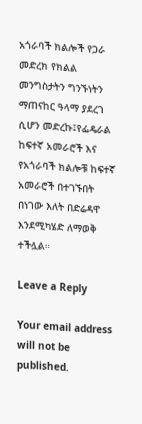አጎራባች ክልሎች የጋራ መድረክ የክልል መንግስታትን ግንኙነትን ማጠናከር ዓላማ ያደረገ ሲሆን መድረኩ፤የፌዴራል ከፍተኛ አመራሮች እና የአጎራባች ክልሎቹ ከፍተኛ አመራሮች በተገኙበት በነገው እለት በድሬዳዋ እንደሚካሄድ ለማወቅ ተችሏል።

Leave a Reply

Your email address will not be published.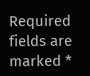Required fields are marked *